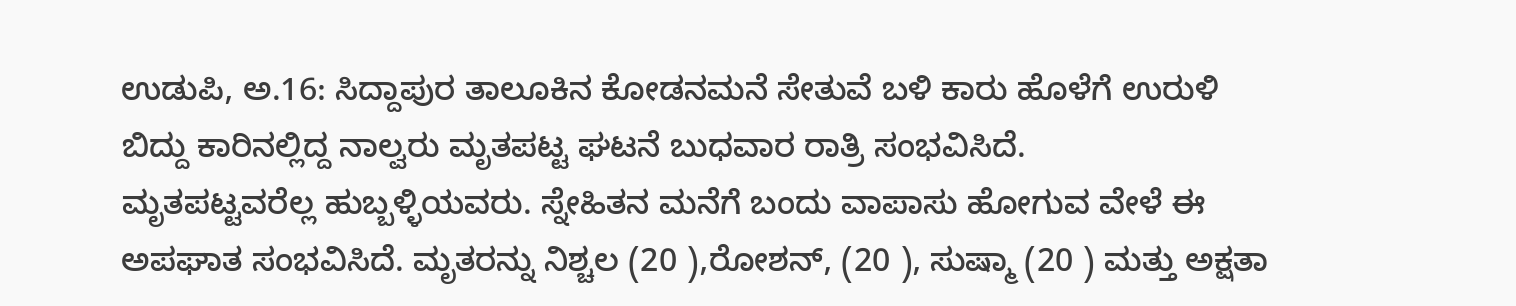ಉಡುಪಿ, ಅ.16: ಸಿದ್ದಾಪುರ ತಾಲೂಕಿನ ಕೋಡನಮನೆ ಸೇತುವೆ ಬಳಿ ಕಾರು ಹೊಳೆಗೆ ಉರುಳಿ ಬಿದ್ದು ಕಾರಿನಲ್ಲಿದ್ದ ನಾಲ್ವರು ಮೃತಪಟ್ಟ ಘಟನೆ ಬುಧವಾರ ರಾತ್ರಿ ಸಂಭವಿಸಿದೆ.
ಮೃತಪಟ್ಟವರೆಲ್ಲ ಹುಬ್ಬಳ್ಳಿಯವರು. ಸ್ನೇಹಿತನ ಮನೆಗೆ ಬಂದು ವಾಪಾಸು ಹೋಗುವ ವೇಳೆ ಈ ಅಪಘಾತ ಸಂಭವಿಸಿದೆ. ಮೃತರನ್ನು ನಿಶ್ಚಲ (20 ),ರೋಶನ್, (20 ), ಸುಷ್ಮಾ (20 ) ಮತ್ತು ಅಕ್ಷತಾ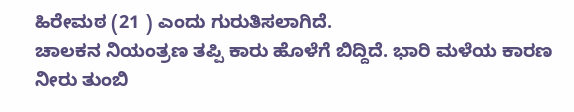ಹಿರೇಮಠ (21 ) ಎಂದು ಗುರುತಿಸಲಾಗಿದೆ.
ಚಾಲಕನ ನಿಯಂತ್ರಣ ತಪ್ಪಿ ಕಾರು ಹೊಳೆಗೆ ಬಿದ್ದಿದೆ. ಭಾರಿ ಮಳೆಯ ಕಾರಣ ನೀರು ತುಂಬಿ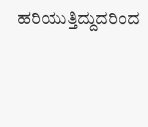ಹರಿಯುತ್ತಿದ್ದುದರಿಂದ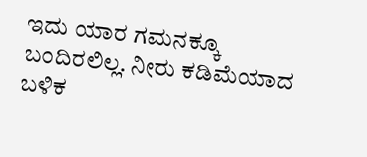ಇದು ಯಾರ ಗಮನಕ್ಕೂ ಬಂದಿರಲಿಲ್ಲ. ನೀರು ಕಡಿಮೆಯಾದ ಬಳಿಕ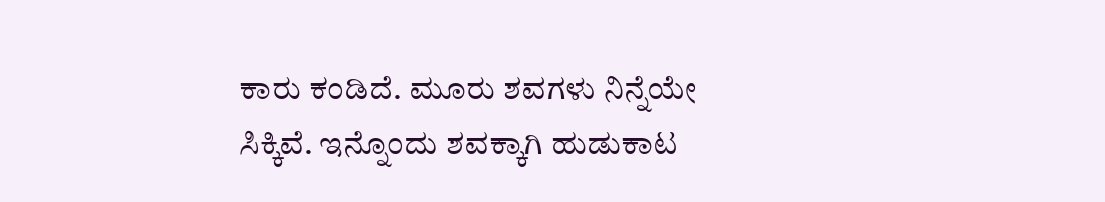ಕಾರು ಕಂಡಿದೆ. ಮೂರು ಶವಗಳು ನಿನ್ನೆಯೇ ಸಿಕ್ಕಿವೆ. ಇನ್ನೊಂದು ಶವಕ್ಕಾಗಿ ಹುಡುಕಾಟ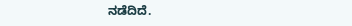ನಡೆದಿದೆ.